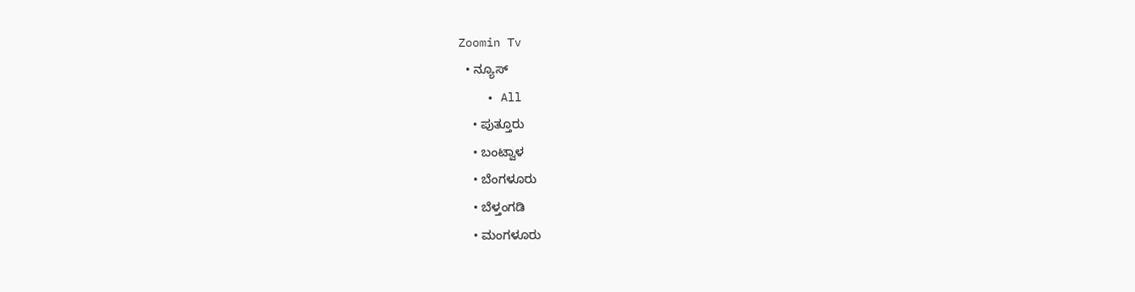Zoomin Tv
  • ನ್ಯೂಸ್
    • All
    • ಪುತ್ತೂರು
    • ಬಂಟ್ವಾಳ
    • ಬೆಂಗಳೂರು
    • ಬೆಳ್ತಂಗಡಿ
    • ಮಂಗಳೂರು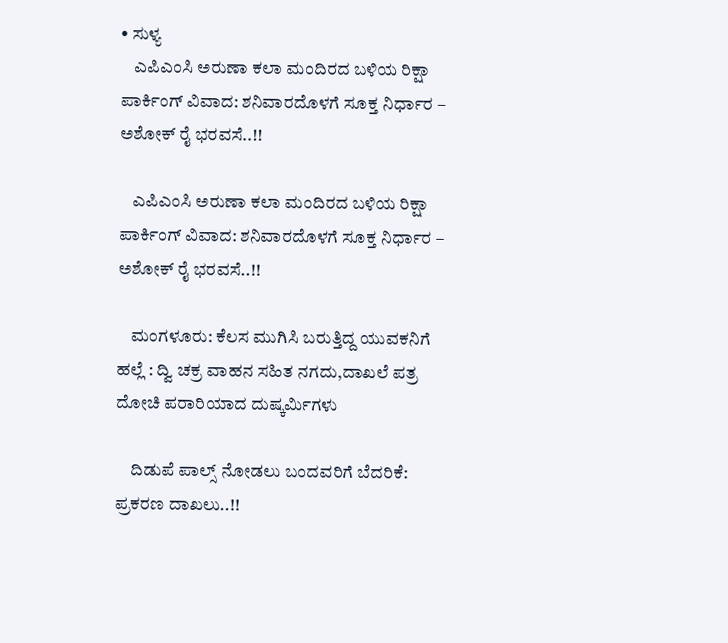• ಸುಳ್ಯ
    ಎಪಿಎಂಸಿ ಅರುಣಾ ಕಲಾ ಮಂದಿರದ ಬಳಿಯ ರಿಕ್ಷಾ ಪಾರ್ಕಿಂಗ್ ವಿವಾದ: ಶನಿವಾರದೊಳಗೆ ಸೂಕ್ತ ನಿರ್ಧಾರ – ಅಶೋಕ್ ರೈ ಭರವಸೆ..!!

    ಎಪಿಎಂಸಿ ಅರುಣಾ ಕಲಾ ಮಂದಿರದ ಬಳಿಯ ರಿಕ್ಷಾ ಪಾರ್ಕಿಂಗ್ ವಿವಾದ: ಶನಿವಾರದೊಳಗೆ ಸೂಕ್ತ ನಿರ್ಧಾರ – ಅಶೋಕ್ ರೈ ಭರವಸೆ..!!

    ಮಂಗಳೂರು: ಕೆಲಸ ಮುಗಿಸಿ ಬರುತ್ತಿದ್ದ ಯುವಕನಿಗೆ ಹಲ್ಲೆ : ದ್ವಿ ಚಕ್ರ ವಾಹನ ಸಹಿತ ನಗದು,ದಾಖಲೆ ಪತ್ರ ದೋಚಿ ಪರಾರಿಯಾದ ದುಷ್ಕರ್ಮಿಗಳು

    ದಿಡುಪೆ ಪಾಲ್ಸ್ ನೋಡಲು ಬಂದವರಿಗೆ ಬೆದರಿಕೆ: ಪ್ರಕರಣ ದಾಖಲು..!!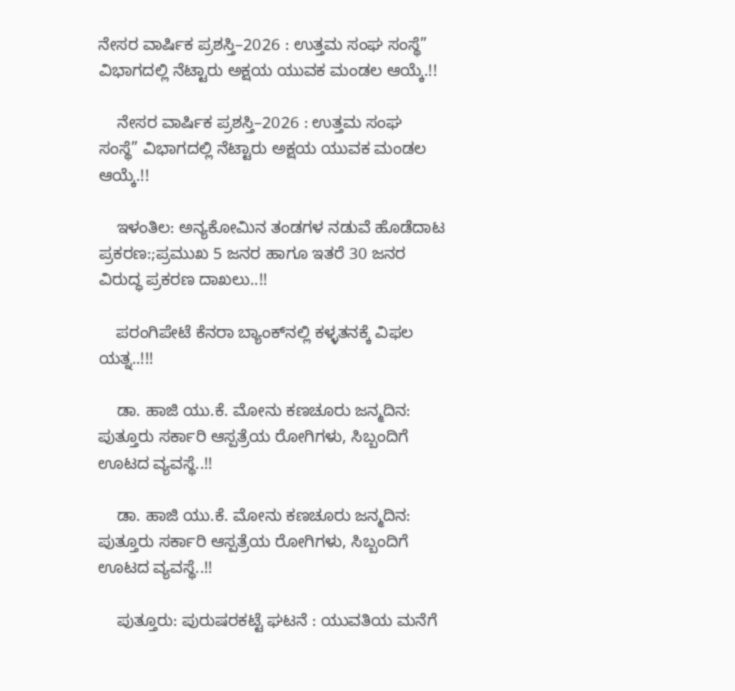ನೇಸರ ವಾರ್ಷಿಕ ಪ್ರಶಸ್ತಿ–2026 : ಉತ್ತಮ ಸಂಘ ಸಂಸ್ಥೆ” ವಿಭಾಗದಲ್ಲಿ ನೆಟ್ಟಾರು ಅಕ್ಷಯ ಯುವಕ ಮಂಡಲ ಆಯ್ಕೆ.!!

    ನೇಸರ ವಾರ್ಷಿಕ ಪ್ರಶಸ್ತಿ–2026 : ಉತ್ತಮ ಸಂಘ ಸಂಸ್ಥೆ” ವಿಭಾಗದಲ್ಲಿ ನೆಟ್ಟಾರು ಅಕ್ಷಯ ಯುವಕ ಮಂಡಲ ಆಯ್ಕೆ.!!

    ಇಳಂತಿಲ: ಅನ್ಯಕೋಮಿನ ತಂಡಗಳ ನಡುವೆ ಹೊಡೆದಾಟ ಪ್ರಕರಣ:;ಪ್ರಮುಖ 5 ಜನರ ಹಾಗೂ ಇತರೆ 30 ಜನರ ವಿರುದ್ಧ ಪ್ರಕರಣ ದಾಖಲು..!!

    ಪರಂಗಿಪೇಟೆ ಕೆನರಾ ಬ್ಯಾಂಕ್‌ನಲ್ಲಿ ಕಳ್ಳತನಕ್ಕೆ ವಿಫಲ ಯತ್ನ..!!!

    ಡಾ. ಹಾಜಿ ಯು.ಕೆ. ಮೋನು ಕಣಚೂರು ಜನ್ಮದಿನ: ಪುತ್ತೂರು ಸರ್ಕಾರಿ ಆಸ್ಪತ್ರೆಯ ರೋಗಿಗಳು, ಸಿಬ್ಬಂದಿಗೆ ಊಟದ ವ್ಯವಸ್ಥೆ..!!

    ಡಾ. ಹಾಜಿ ಯು.ಕೆ. ಮೋನು ಕಣಚೂರು ಜನ್ಮದಿನ: ಪುತ್ತೂರು ಸರ್ಕಾರಿ ಆಸ್ಪತ್ರೆಯ ರೋಗಿಗಳು, ಸಿಬ್ಬಂದಿಗೆ ಊಟದ ವ್ಯವಸ್ಥೆ..!!

    ಪುತ್ತೂರು: ಪುರುಷರಕಟ್ಟೆ ಘಟನೆ : ಯುವತಿಯ ಮನೆಗೆ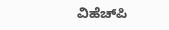ವಿಹೆಚ್‌ಪಿ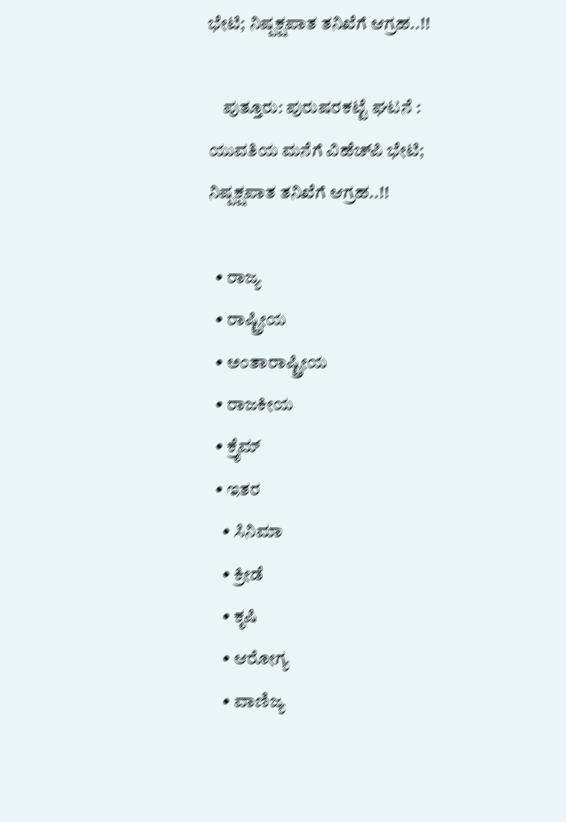ಭೇಟಿ; ನಿಷ್ಪಕ್ಷಪಾತ ತನಿಖೆಗೆ ಆಗ್ರಹ..!!

    ಪುತ್ತೂರು: ಪುರುಷರಕಟ್ಟೆ ಘಟನೆ : ಯುವತಿಯ ಮನೆಗೆ ವಿಹೆಚ್‌ಪಿ ಭೇಟಿ; ನಿಷ್ಪಕ್ಷಪಾತ ತನಿಖೆಗೆ ಆಗ್ರಹ..!!

  • ರಾಜ್ಯ
  • ರಾಷ್ಟ್ರೀಯ
  • ಅಂತಾರಾಷ್ಟ್ರೀಯ
  • ರಾಜಕೀಯ
  • ಕ್ರೈಮ್
  • ಇತರ
    • ಸಿನಿಮಾ
    • ಕ್ರೀಡೆ
    • ಕೃಷಿ
    • ಆರೋಗ್ಯ
    • ವಾಣಿಜ್ಯ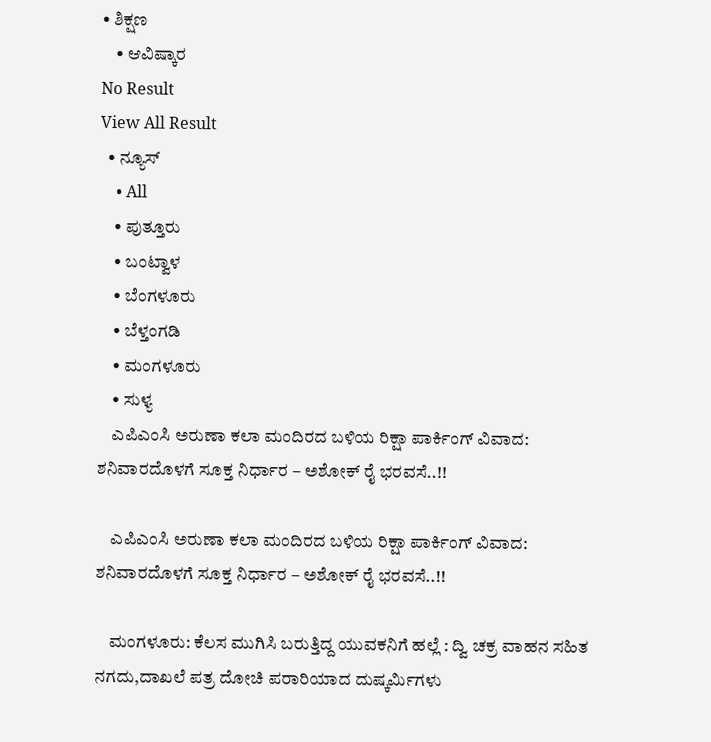• ಶಿಕ್ಷಣ
    • ಆವಿಷ್ಕಾರ
No Result
View All Result
  • ನ್ಯೂಸ್
    • All
    • ಪುತ್ತೂರು
    • ಬಂಟ್ವಾಳ
    • ಬೆಂಗಳೂರು
    • ಬೆಳ್ತಂಗಡಿ
    • ಮಂಗಳೂರು
    • ಸುಳ್ಯ
    ಎಪಿಎಂಸಿ ಅರುಣಾ ಕಲಾ ಮಂದಿರದ ಬಳಿಯ ರಿಕ್ಷಾ ಪಾರ್ಕಿಂಗ್ ವಿವಾದ: ಶನಿವಾರದೊಳಗೆ ಸೂಕ್ತ ನಿರ್ಧಾರ – ಅಶೋಕ್ ರೈ ಭರವಸೆ..!!

    ಎಪಿಎಂಸಿ ಅರುಣಾ ಕಲಾ ಮಂದಿರದ ಬಳಿಯ ರಿಕ್ಷಾ ಪಾರ್ಕಿಂಗ್ ವಿವಾದ: ಶನಿವಾರದೊಳಗೆ ಸೂಕ್ತ ನಿರ್ಧಾರ – ಅಶೋಕ್ ರೈ ಭರವಸೆ..!!

    ಮಂಗಳೂರು: ಕೆಲಸ ಮುಗಿಸಿ ಬರುತ್ತಿದ್ದ ಯುವಕನಿಗೆ ಹಲ್ಲೆ : ದ್ವಿ ಚಕ್ರ ವಾಹನ ಸಹಿತ ನಗದು,ದಾಖಲೆ ಪತ್ರ ದೋಚಿ ಪರಾರಿಯಾದ ದುಷ್ಕರ್ಮಿಗಳು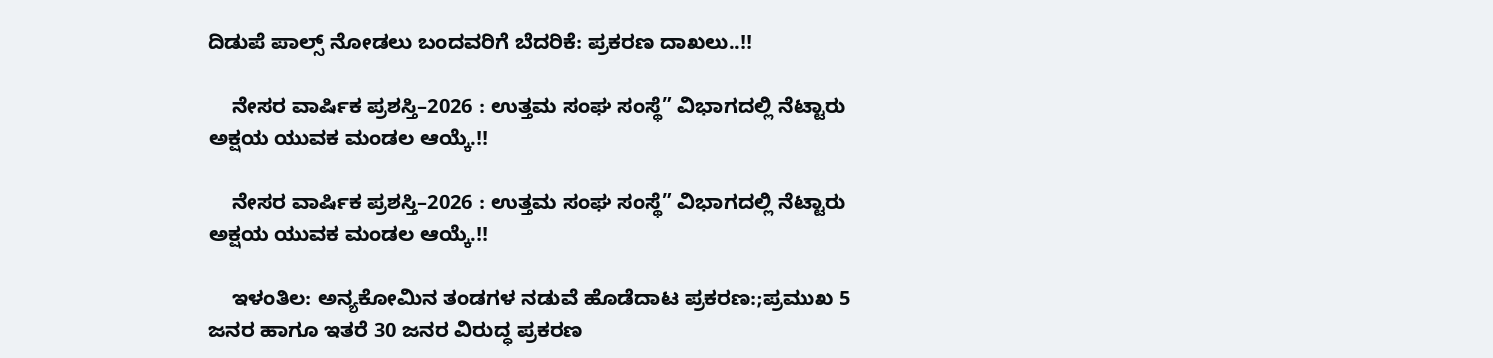ದಿಡುಪೆ ಪಾಲ್ಸ್ ನೋಡಲು ಬಂದವರಿಗೆ ಬೆದರಿಕೆ: ಪ್ರಕರಣ ದಾಖಲು..!!

    ನೇಸರ ವಾರ್ಷಿಕ ಪ್ರಶಸ್ತಿ–2026 : ಉತ್ತಮ ಸಂಘ ಸಂಸ್ಥೆ” ವಿಭಾಗದಲ್ಲಿ ನೆಟ್ಟಾರು ಅಕ್ಷಯ ಯುವಕ ಮಂಡಲ ಆಯ್ಕೆ.!!

    ನೇಸರ ವಾರ್ಷಿಕ ಪ್ರಶಸ್ತಿ–2026 : ಉತ್ತಮ ಸಂಘ ಸಂಸ್ಥೆ” ವಿಭಾಗದಲ್ಲಿ ನೆಟ್ಟಾರು ಅಕ್ಷಯ ಯುವಕ ಮಂಡಲ ಆಯ್ಕೆ.!!

    ಇಳಂತಿಲ: ಅನ್ಯಕೋಮಿನ ತಂಡಗಳ ನಡುವೆ ಹೊಡೆದಾಟ ಪ್ರಕರಣ:;ಪ್ರಮುಖ 5 ಜನರ ಹಾಗೂ ಇತರೆ 30 ಜನರ ವಿರುದ್ಧ ಪ್ರಕರಣ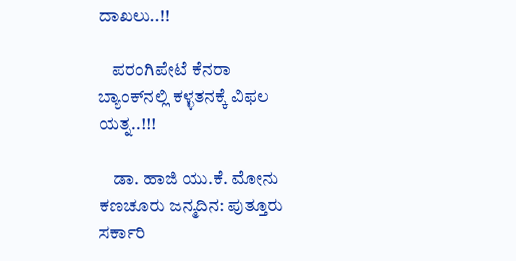ದಾಖಲು..!!

    ಪರಂಗಿಪೇಟೆ ಕೆನರಾ ಬ್ಯಾಂಕ್‌ನಲ್ಲಿ ಕಳ್ಳತನಕ್ಕೆ ವಿಫಲ ಯತ್ನ..!!!

    ಡಾ. ಹಾಜಿ ಯು.ಕೆ. ಮೋನು ಕಣಚೂರು ಜನ್ಮದಿನ: ಪುತ್ತೂರು ಸರ್ಕಾರಿ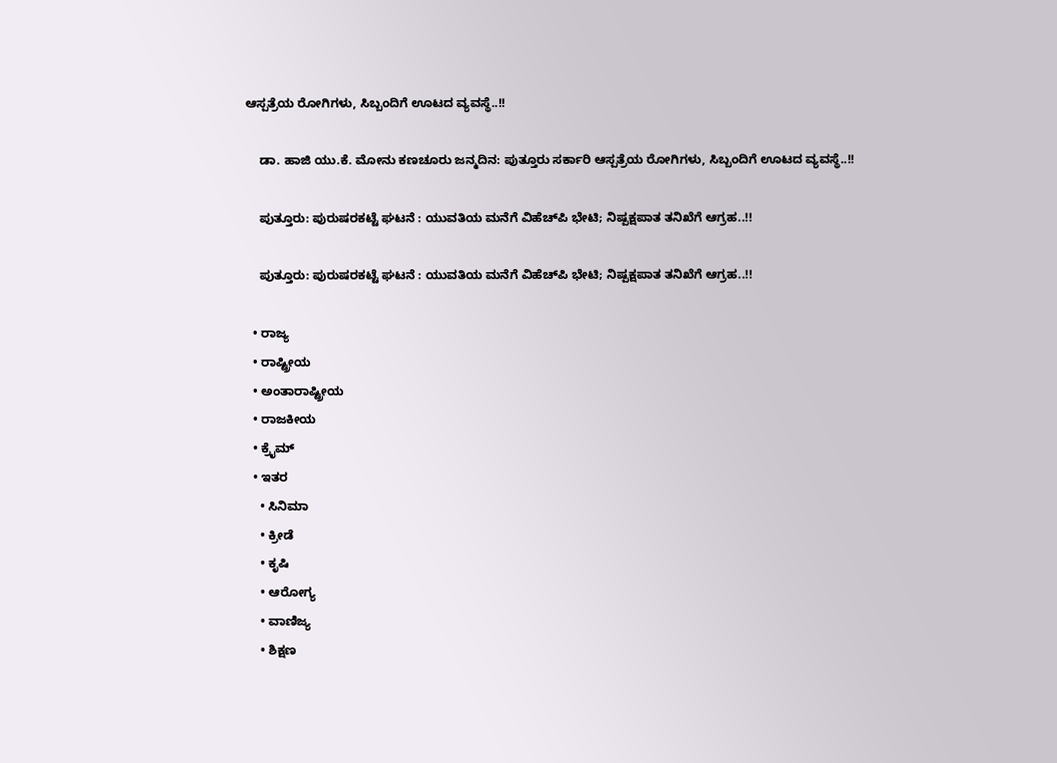ಆಸ್ಪತ್ರೆಯ ರೋಗಿಗಳು, ಸಿಬ್ಬಂದಿಗೆ ಊಟದ ವ್ಯವಸ್ಥೆ..!!

    ಡಾ. ಹಾಜಿ ಯು.ಕೆ. ಮೋನು ಕಣಚೂರು ಜನ್ಮದಿನ: ಪುತ್ತೂರು ಸರ್ಕಾರಿ ಆಸ್ಪತ್ರೆಯ ರೋಗಿಗಳು, ಸಿಬ್ಬಂದಿಗೆ ಊಟದ ವ್ಯವಸ್ಥೆ..!!

    ಪುತ್ತೂರು: ಪುರುಷರಕಟ್ಟೆ ಘಟನೆ : ಯುವತಿಯ ಮನೆಗೆ ವಿಹೆಚ್‌ಪಿ ಭೇಟಿ; ನಿಷ್ಪಕ್ಷಪಾತ ತನಿಖೆಗೆ ಆಗ್ರಹ..!!

    ಪುತ್ತೂರು: ಪುರುಷರಕಟ್ಟೆ ಘಟನೆ : ಯುವತಿಯ ಮನೆಗೆ ವಿಹೆಚ್‌ಪಿ ಭೇಟಿ; ನಿಷ್ಪಕ್ಷಪಾತ ತನಿಖೆಗೆ ಆಗ್ರಹ..!!

  • ರಾಜ್ಯ
  • ರಾಷ್ಟ್ರೀಯ
  • ಅಂತಾರಾಷ್ಟ್ರೀಯ
  • ರಾಜಕೀಯ
  • ಕ್ರೈಮ್
  • ಇತರ
    • ಸಿನಿಮಾ
    • ಕ್ರೀಡೆ
    • ಕೃಷಿ
    • ಆರೋಗ್ಯ
    • ವಾಣಿಜ್ಯ
    • ಶಿಕ್ಷಣ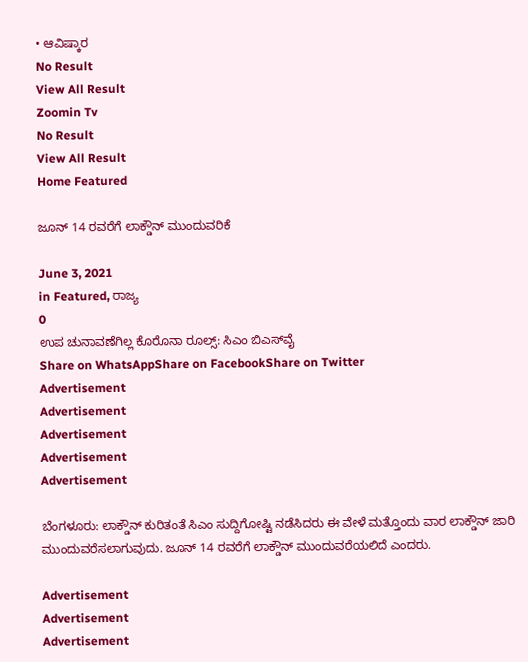• ಆವಿಷ್ಕಾರ
No Result
View All Result
Zoomin Tv
No Result
View All Result
Home Featured

ಜೂನ್ 14 ರವರೆಗೆ ಲಾಕ್ಡೌನ್ ಮುಂದುವರಿಕೆ

June 3, 2021
in Featured, ರಾಜ್ಯ
0
ಉಪ ಚುನಾವಣೆಗಿಲ್ಲ ಕೊರೊನಾ ರೂಲ್ಸ್: ಸಿಎಂ ಬಿಎಸ್‍ವೈ
Share on WhatsAppShare on FacebookShare on Twitter
Advertisement
Advertisement
Advertisement
Advertisement
Advertisement

ಬೆಂಗಳೂರು: ಲಾಕ್ಡೌನ್ ಕುರಿತಂತೆ ಸಿಎಂ ಸುದ್ದಿಗೋಷ್ಟಿ ನಡೆಸಿದರು ಈ ವೇಳೆ ಮತ್ತೊಂದು ವಾರ ಲಾಕ್ಡೌನ್ ಜಾರಿ ಮುಂದುವರೆಸಲಾಗುವುದು. ಜೂನ್ 14 ರವರೆಗೆ ಲಾಕ್ಡೌನ್ ಮುಂದುವರೆಯಲಿದೆ ಎಂದರು.

Advertisement
Advertisement
Advertisement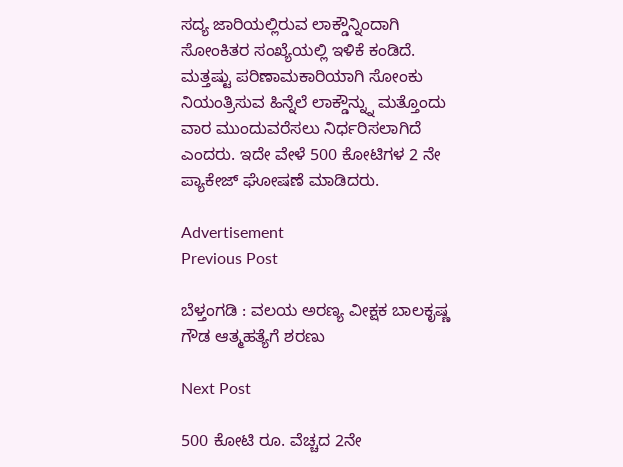ಸದ್ಯ ಜಾರಿಯಲ್ಲಿರುವ ಲಾಕ್ಡೌನ್ನಿಂದಾಗಿ ಸೋಂಕಿತರ ಸಂಖ್ಯೆಯಲ್ಲಿ ಇಳಿಕೆ ಕಂಡಿದೆ. ಮತ್ತಷ್ಟು ಪರಿಣಾಮಕಾರಿಯಾಗಿ ಸೋಂಕು ನಿಯಂತ್ರಿಸುವ ಹಿನ್ನೆಲೆ ಲಾಕ್ಡೌನ್ನ್ನು ಮತ್ತೊಂದು ವಾರ ಮುಂದುವರೆಸಲು ನಿರ್ಧರಿಸಲಾಗಿದೆ ಎಂದರು. ಇದೇ ವೇಳೆ 500 ಕೋಟಿಗಳ 2 ನೇ ಪ್ಯಾಕೇಜ್ ಘೋಷಣೆ ಮಾಡಿದರು.

Advertisement
Previous Post

ಬೆಳ್ತಂಗಡಿ : ವಲಯ ಅರಣ್ಯ ವೀಕ್ಷಕ ಬಾಲಕೃಷ್ಣ ಗೌಡ ಆತ್ಮಹತ್ಯೆಗೆ ಶರಣು

Next Post

500 ಕೋಟಿ ರೂ. ವೆಚ್ಚದ 2ನೇ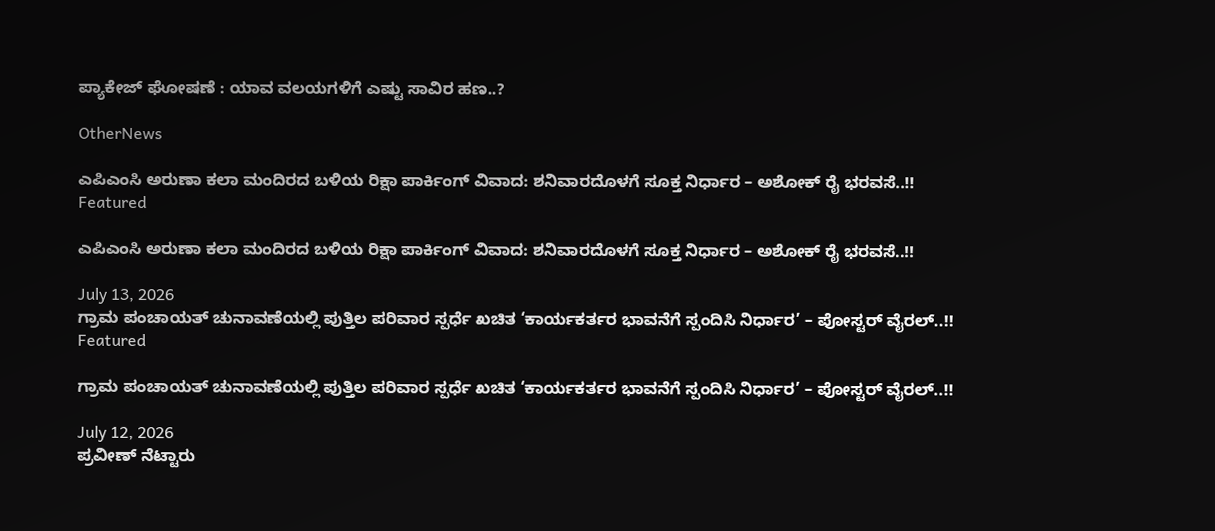ಪ್ಯಾಕೇಜ್ ಘೋಷಣೆ : ಯಾವ ವಲಯಗಳಿಗೆ ಎಷ್ಟು ಸಾವಿರ ಹಣ..?

OtherNews

ಎಪಿಎಂಸಿ ಅರುಣಾ ಕಲಾ ಮಂದಿರದ ಬಳಿಯ ರಿಕ್ಷಾ ಪಾರ್ಕಿಂಗ್ ವಿವಾದ: ಶನಿವಾರದೊಳಗೆ ಸೂಕ್ತ ನಿರ್ಧಾರ – ಅಶೋಕ್ ರೈ ಭರವಸೆ..!!
Featured

ಎಪಿಎಂಸಿ ಅರುಣಾ ಕಲಾ ಮಂದಿರದ ಬಳಿಯ ರಿಕ್ಷಾ ಪಾರ್ಕಿಂಗ್ ವಿವಾದ: ಶನಿವಾರದೊಳಗೆ ಸೂಕ್ತ ನಿರ್ಧಾರ – ಅಶೋಕ್ ರೈ ಭರವಸೆ..!!

July 13, 2026
ಗ್ರಾಮ ಪಂಚಾಯತ್ ಚುನಾವಣೆಯಲ್ಲಿ ಪುತ್ತಿಲ ಪರಿವಾರ ಸ್ಪರ್ಧೆ ಖಚಿತ ‘ಕಾರ್ಯಕರ್ತರ ಭಾವನೆಗೆ ಸ್ಪಂದಿಸಿ ನಿರ್ಧಾರ’ – ಪೋಸ್ಟರ್ ವೈರಲ್..!!
Featured

ಗ್ರಾಮ ಪಂಚಾಯತ್ ಚುನಾವಣೆಯಲ್ಲಿ ಪುತ್ತಿಲ ಪರಿವಾರ ಸ್ಪರ್ಧೆ ಖಚಿತ ‘ಕಾರ್ಯಕರ್ತರ ಭಾವನೆಗೆ ಸ್ಪಂದಿಸಿ ನಿರ್ಧಾರ’ – ಪೋಸ್ಟರ್ ವೈರಲ್..!!

July 12, 2026
ಪ್ರವೀಣ್ ನೆಟ್ಟಾರು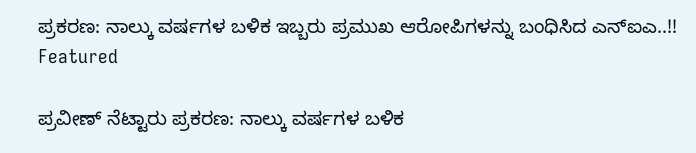ಪ್ರಕರಣ: ನಾಲ್ಕು ವರ್ಷಗಳ ಬಳಿಕ ಇಬ್ಬರು ಪ್ರಮುಖ ಆರೋಪಿಗಳನ್ನು ಬಂಧಿಸಿದ ಎನ್ಐಎ..!!
Featured

ಪ್ರವೀಣ್ ನೆಟ್ಟಾರು ಪ್ರಕರಣ: ನಾಲ್ಕು ವರ್ಷಗಳ ಬಳಿಕ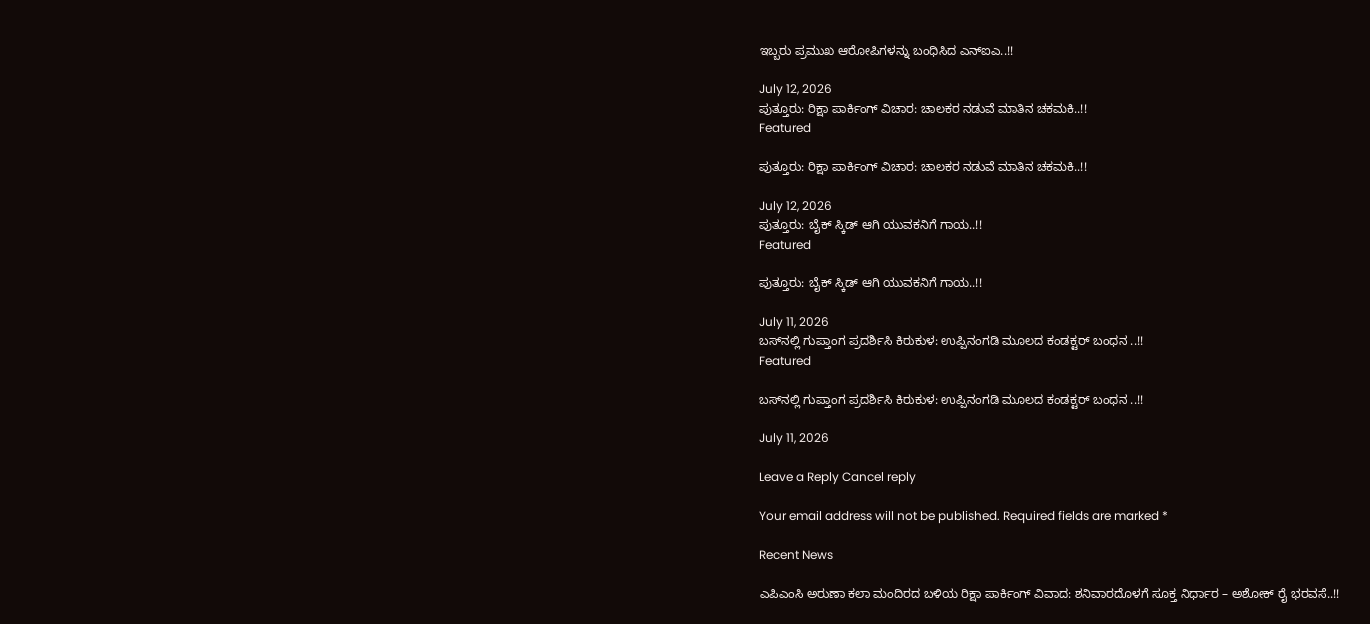ಇಬ್ಬರು ಪ್ರಮುಖ ಆರೋಪಿಗಳನ್ನು ಬಂಧಿಸಿದ ಎನ್ಐಎ..!!

July 12, 2026
ಪುತ್ತೂರು: ರಿಕ್ಷಾ ಪಾರ್ಕಿಂಗ್ ವಿಚಾರ: ಚಾಲಕರ ನಡುವೆ ಮಾತಿನ ಚಕಮಕಿ..!!
Featured

ಪುತ್ತೂರು: ರಿಕ್ಷಾ ಪಾರ್ಕಿಂಗ್ ವಿಚಾರ: ಚಾಲಕರ ನಡುವೆ ಮಾತಿನ ಚಕಮಕಿ..!!

July 12, 2026
ಪುತ್ತೂರು: ಬೈಕ್ ಸ್ಕಿಡ್ ಆಗಿ ಯುವಕನಿಗೆ ಗಾಯ..!!
Featured

ಪುತ್ತೂರು: ಬೈಕ್ ಸ್ಕಿಡ್ ಆಗಿ ಯುವಕನಿಗೆ ಗಾಯ..!!

July 11, 2026
ಬಸ್‌ನಲ್ಲಿ ಗುಪ್ತಾಂಗ ಪ್ರದರ್ಶಿಸಿ ಕಿರುಕುಳ: ಉಪ್ಪಿನಂಗಡಿ ಮೂಲದ ಕಂಡಕ್ಟರ್ ಬಂಧನ ..!!
Featured

ಬಸ್‌ನಲ್ಲಿ ಗುಪ್ತಾಂಗ ಪ್ರದರ್ಶಿಸಿ ಕಿರುಕುಳ: ಉಪ್ಪಿನಂಗಡಿ ಮೂಲದ ಕಂಡಕ್ಟರ್ ಬಂಧನ ..!!

July 11, 2026

Leave a Reply Cancel reply

Your email address will not be published. Required fields are marked *

Recent News

ಎಪಿಎಂಸಿ ಅರುಣಾ ಕಲಾ ಮಂದಿರದ ಬಳಿಯ ರಿಕ್ಷಾ ಪಾರ್ಕಿಂಗ್ ವಿವಾದ: ಶನಿವಾರದೊಳಗೆ ಸೂಕ್ತ ನಿರ್ಧಾರ – ಅಶೋಕ್ ರೈ ಭರವಸೆ..!!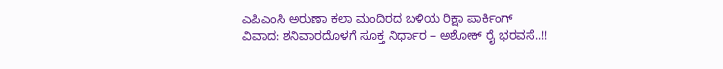ಎಪಿಎಂಸಿ ಅರುಣಾ ಕಲಾ ಮಂದಿರದ ಬಳಿಯ ರಿಕ್ಷಾ ಪಾರ್ಕಿಂಗ್ ವಿವಾದ: ಶನಿವಾರದೊಳಗೆ ಸೂಕ್ತ ನಿರ್ಧಾರ – ಅಶೋಕ್ ರೈ ಭರವಸೆ..!!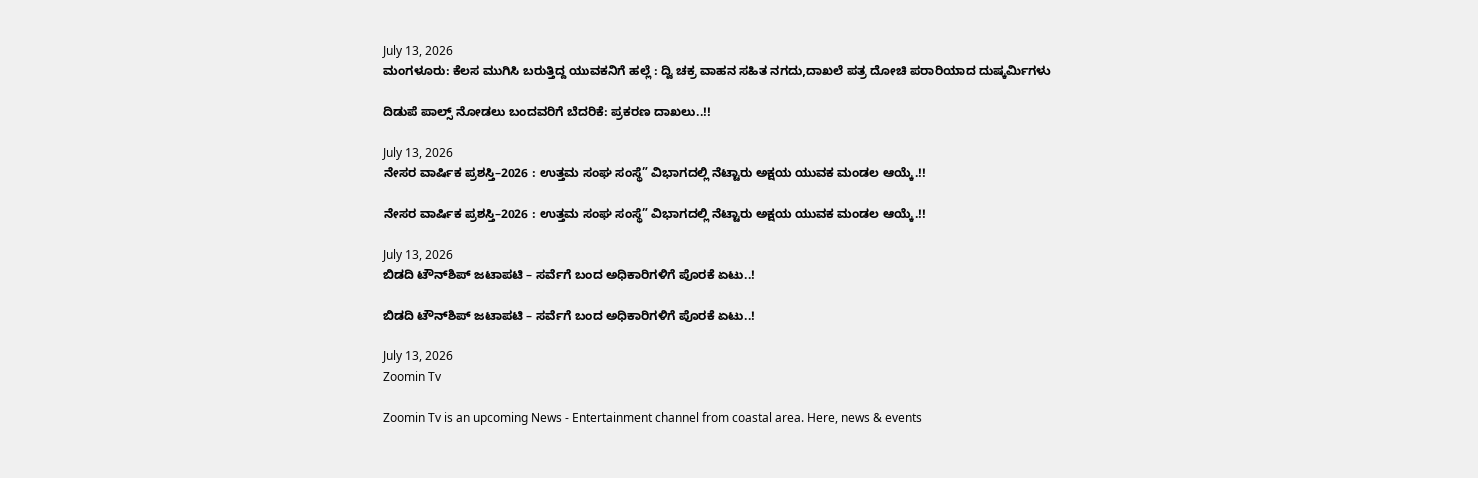July 13, 2026
ಮಂಗಳೂರು: ಕೆಲಸ ಮುಗಿಸಿ ಬರುತ್ತಿದ್ದ ಯುವಕನಿಗೆ ಹಲ್ಲೆ : ದ್ವಿ ಚಕ್ರ ವಾಹನ ಸಹಿತ ನಗದು,ದಾಖಲೆ ಪತ್ರ ದೋಚಿ ಪರಾರಿಯಾದ ದುಷ್ಕರ್ಮಿಗಳು

ದಿಡುಪೆ ಪಾಲ್ಸ್ ನೋಡಲು ಬಂದವರಿಗೆ ಬೆದರಿಕೆ: ಪ್ರಕರಣ ದಾಖಲು..!!

July 13, 2026
ನೇಸರ ವಾರ್ಷಿಕ ಪ್ರಶಸ್ತಿ–2026 : ಉತ್ತಮ ಸಂಘ ಸಂಸ್ಥೆ” ವಿಭಾಗದಲ್ಲಿ ನೆಟ್ಟಾರು ಅಕ್ಷಯ ಯುವಕ ಮಂಡಲ ಆಯ್ಕೆ.!!

ನೇಸರ ವಾರ್ಷಿಕ ಪ್ರಶಸ್ತಿ–2026 : ಉತ್ತಮ ಸಂಘ ಸಂಸ್ಥೆ” ವಿಭಾಗದಲ್ಲಿ ನೆಟ್ಟಾರು ಅಕ್ಷಯ ಯುವಕ ಮಂಡಲ ಆಯ್ಕೆ.!!

July 13, 2026
ಬಿಡದಿ ಟೌನ್‌ಶಿಪ್‌ ಜಟಾಪಟಿ – ಸರ್ವೆಗೆ ಬಂದ ಅಧಿಕಾರಿಗಳಿಗೆ ಪೊರಕೆ ಏಟು..!

ಬಿಡದಿ ಟೌನ್‌ಶಿಪ್‌ ಜಟಾಪಟಿ – ಸರ್ವೆಗೆ ಬಂದ ಅಧಿಕಾರಿಗಳಿಗೆ ಪೊರಕೆ ಏಟು..!

July 13, 2026
Zoomin Tv

Zoomin Tv is an upcoming News - Entertainment channel from coastal area. Here, news & events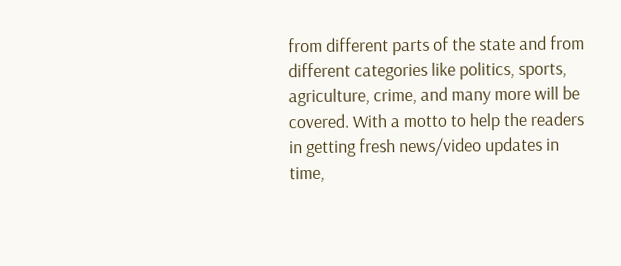from different parts of the state and from different categories like politics, sports, agriculture, crime, and many more will be covered. With a motto to help the readers in getting fresh news/video updates in time,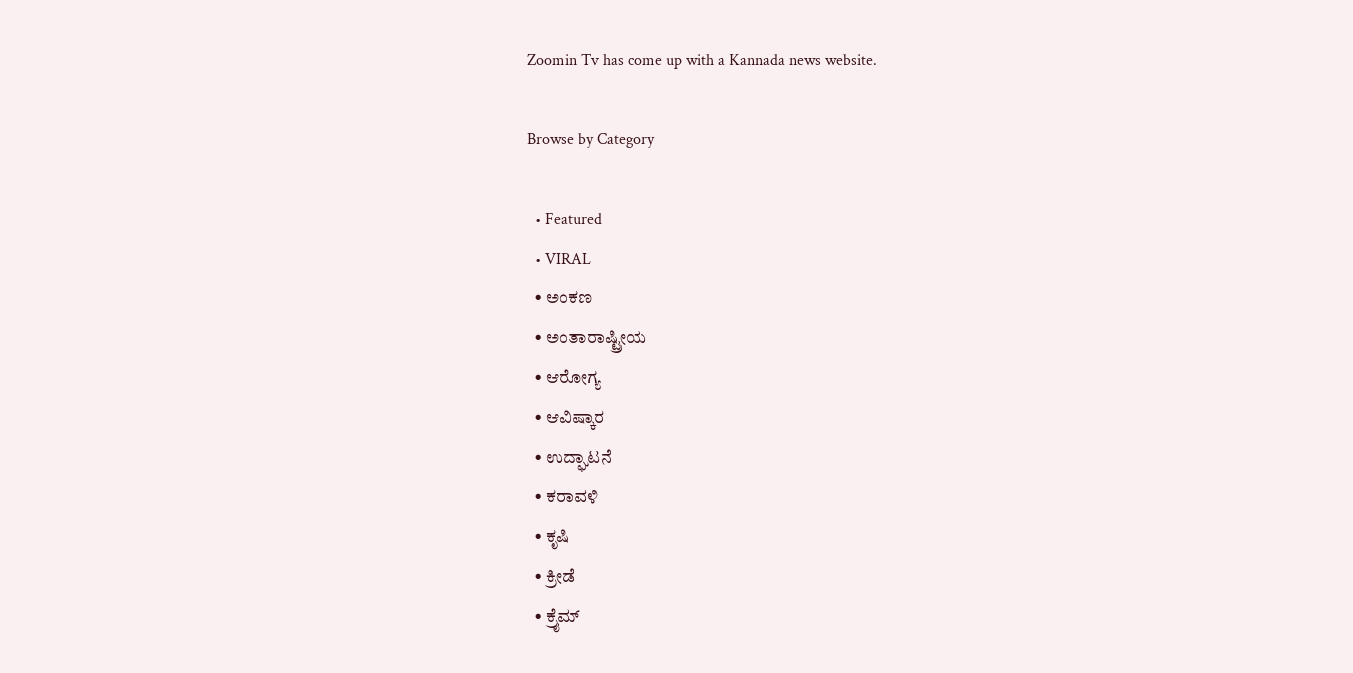Zoomin Tv has come up with a Kannada news website.

Browse by Category

  • Featured
  • VIRAL
  • ಅಂಕಣ
  • ಅಂತಾರಾಷ್ಟ್ರೀಯ
  • ಆರೋಗ್ಯ
  • ಆವಿಷ್ಕಾರ
  • ಉದ್ಘಾಟನೆ
  • ಕರಾವಳಿ
  • ಕೃಷಿ
  • ಕ್ರೀಡೆ
  • ಕ್ರೈಮ್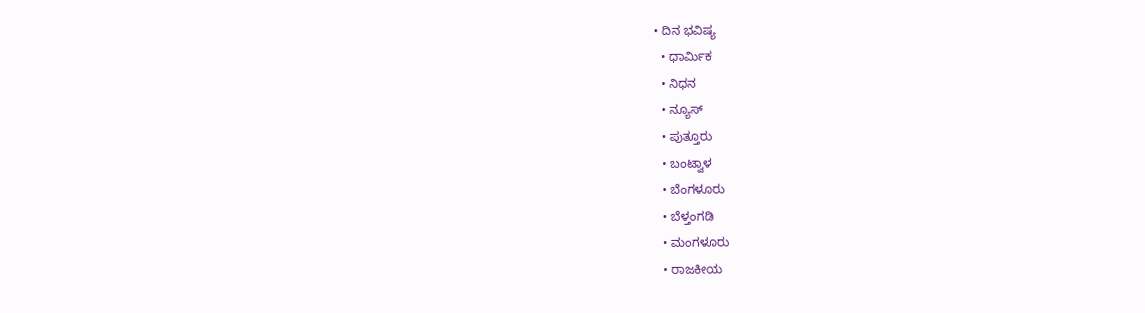• ದಿನ ಭವಿಷ್ಯ
  • ಧಾರ್ಮಿಕ
  • ನಿಧನ
  • ನ್ಯೂಸ್
  • ಪುತ್ತೂರು
  • ಬಂಟ್ವಾಳ
  • ಬೆಂಗಳೂರು
  • ಬೆಳ್ತಂಗಡಿ
  • ಮಂಗಳೂರು
  • ರಾಜಕೀಯ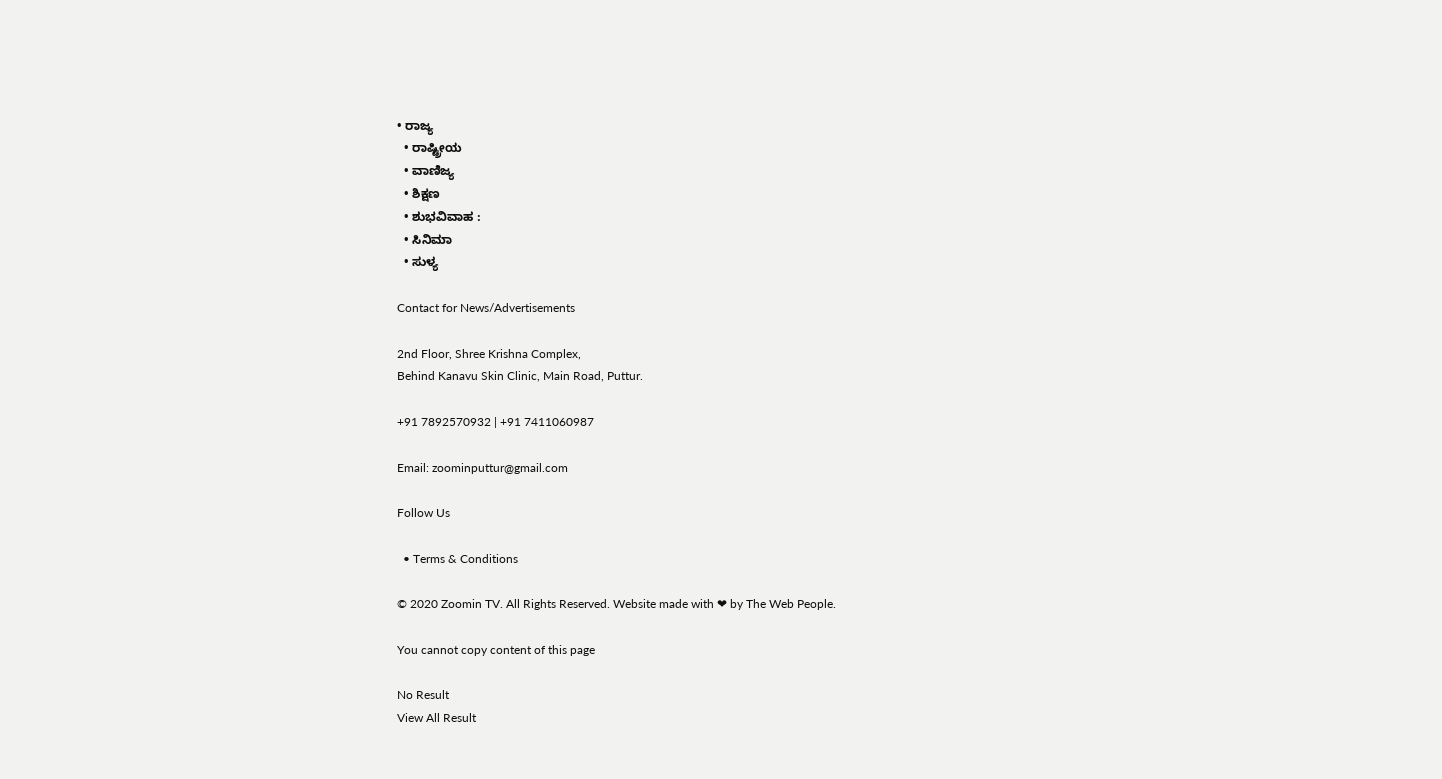• ರಾಜ್ಯ
  • ರಾಷ್ಟ್ರೀಯ
  • ವಾಣಿಜ್ಯ
  • ಶಿಕ್ಷಣ
  • ಶುಭವಿವಾಹ :
  • ಸಿನಿಮಾ
  • ಸುಳ್ಯ

Contact for News/Advertisements

2nd Floor, Shree Krishna Complex,
Behind Kanavu Skin Clinic, Main Road, Puttur.

+91 7892570932 | +91 7411060987

Email: zoominputtur@gmail.com

Follow Us

  • Terms & Conditions

© 2020 Zoomin TV. All Rights Reserved. Website made with ❤ by The Web People.

You cannot copy content of this page

No Result
View All Result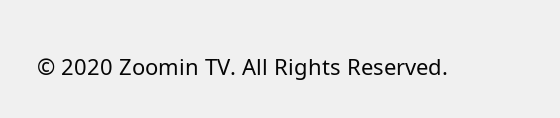© 2020 Zoomin TV. All Rights Reserved.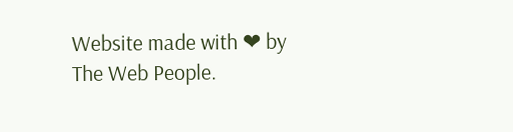Website made with ❤ by The Web People.